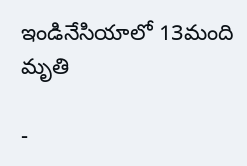ఇండినేసియాలో 13మంది మృతి

-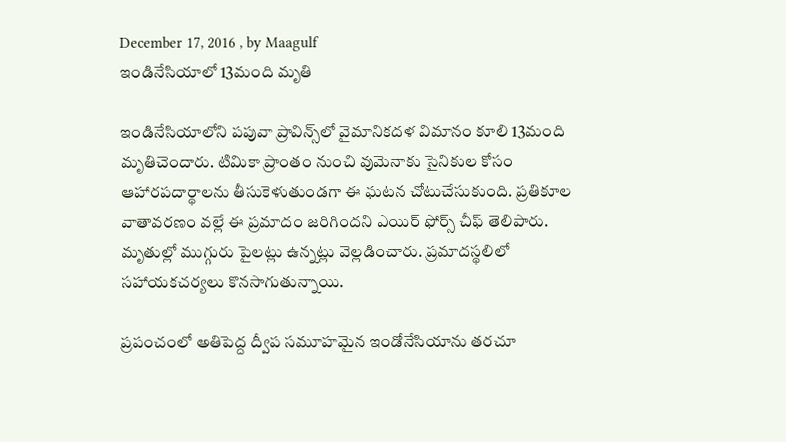December 17, 2016 , by Maagulf
ఇండినేసియాలో 13మంది మృతి

ఇండినేసియాలోని పపువా ప్రావిన్స్‌లో వైమానికదళ విమానం కూలి 13మంది మృతిచెందారు. టిమికా ప్రాంతం నుంచి వుమెనాకు సైనికుల కోసం ఆహారపదార్థాలను తీసుకెళుతుండగా ఈ ఘటన చోటుచేసుకుంది. ప్రతికూల వాతావరణం వల్లే ఈ ప్రమాదం జరిగిందని ఎయిర్‌ ఫోర్స్‌ చీఫ్‌ తెలిపారు. మృతుల్లో ముగ్గురు పైలట్లు ఉన్నట్లు వెల్లడించారు. ప్రమాదస్థలిలో సహాయకచర్యలు కొనసాగుతున్నాయి.

ప్రపంచంలో అతిపెద్ద ద్వీప సమూహమైన ఇండోనేసియాను తరచూ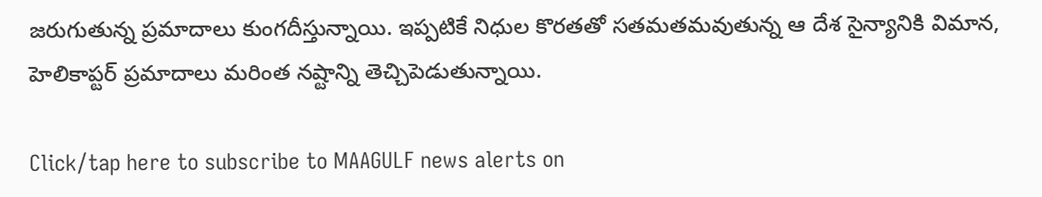జరుగుతున్న ప్రమాదాలు కుంగదీస్తున్నాయి. ఇప్పటికే నిధుల కొరతతో సతమతమవుతున్న ఆ దేశ సైన్యానికి విమాన, హెలికాప్టర్‌ ప్రమాదాలు మరింత నష్టాన్ని తెచ్చిపెడుతున్నాయి.

Click/tap here to subscribe to MAAGULF news alerts on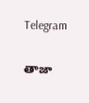Telegram

తాజా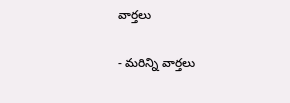వార్తలు

- మరిన్ని వార్తలు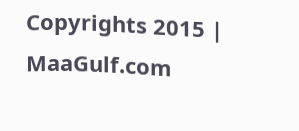Copyrights 2015 | MaaGulf.com